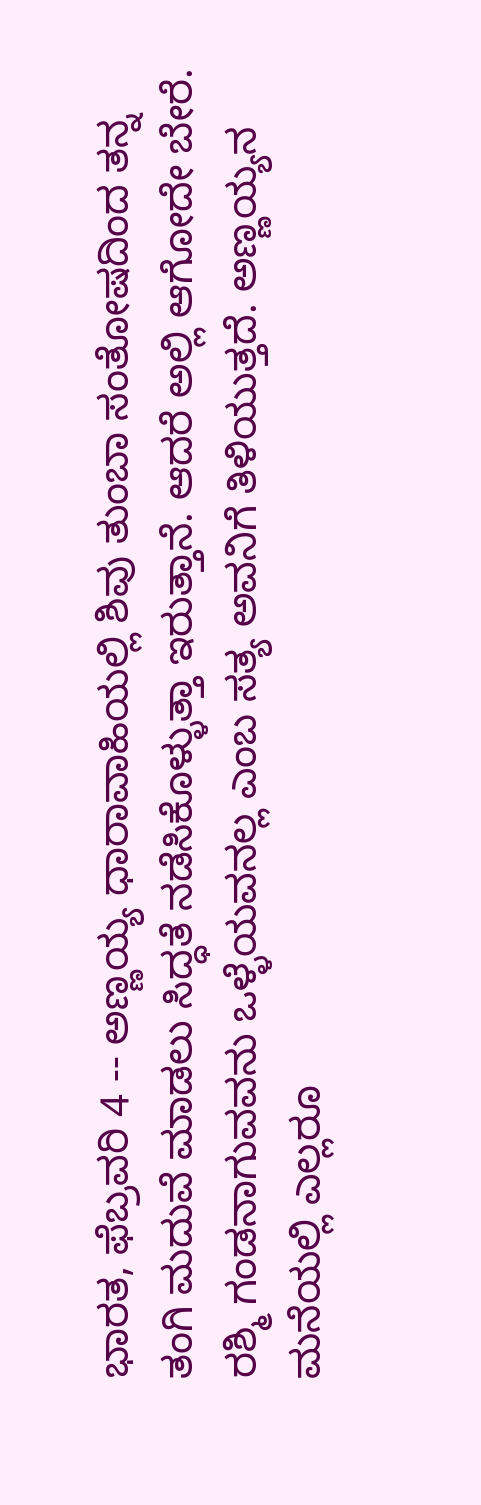ಭಾರತ, ಫೆಬ್ರವರಿ 4 -- ಅಣ್ಣಯ್ಯ ಧಾರಾವಾಹಿಯಲ್ಲಿ ಶಿವು ತುಂಬಾ ಸಂತೋಷದಿಂದ ತನ್ನ ತಂಗಿ ಮದುವೆ ಮಾಡಲು ಸಿದ್ಧತೆ ನಡೆಸಿಕೊಳ್ಳುತ್ತಾ ಇರುತ್ತಾನೆ. ಆದರೆ ಅಲ್ಲಿ ಆಗೋದೇ ಬೇರೆ. ರಶ್ಮಿ ಗಂಡನಾಗುವವನು ಒಳ್ಳೆಯವನಲ್ಲ ಎಂಬ ಸತ್ಯ ಅವನಿಗೆ ತಿಳಿಯುತ್ತದೆ. ಅಣ್ಣಯ್ಯನ ಮನೆಯಲ್ಲಿ ಎಲ್ಲರೂ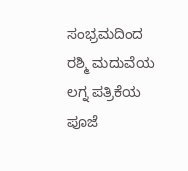ಸಂಭ್ರಮದಿಂದ ರಶ್ಮಿ ಮದುವೆಯ ಲಗ್ನ ಪತ್ರಿಕೆಯ ಪೂಜೆ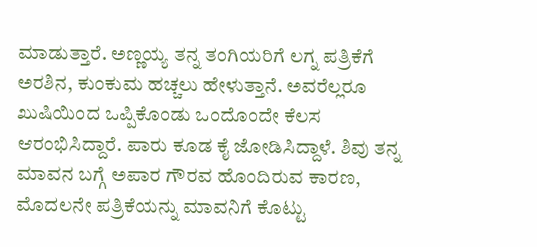ಮಾಡುತ್ತಾರೆ. ಅಣ್ಣಯ್ಯ ತನ್ನ ತಂಗಿಯರಿಗೆ ಲಗ್ನ ಪತ್ರಿಕೆಗೆ ಅರಶಿನ, ಕುಂಕುಮ ಹಚ್ಚಲು ಹೇಳುತ್ತಾನೆ. ಅವರೆಲ್ಲರೂ ಖುಷಿಯಿಂದ ಒಪ್ಪಿಕೊಂಡು ಒಂದೊಂದೇ ಕೆಲಸ ಆರಂಭಿಸಿದ್ದಾರೆ. ಪಾರು ಕೂಡ ಕೈ ಜೋಡಿಸಿದ್ದಾಳೆ. ಶಿವು ತನ್ನ ಮಾವನ ಬಗ್ಗೆ ಅಪಾರ ಗೌರವ ಹೊಂದಿರುವ ಕಾರಣ, ಮೊದಲನೇ ಪತ್ರಿಕೆಯನ್ನು ಮಾವನಿಗೆ ಕೊಟ್ಟು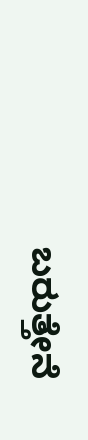ಬರುತ್ತೇನೆ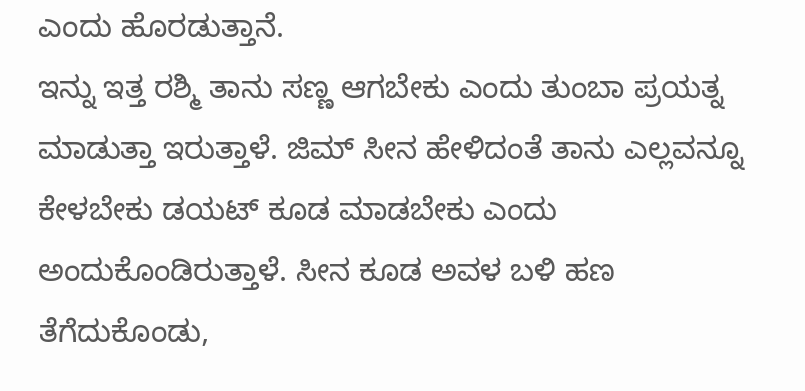ಎಂದು ಹೊರಡುತ್ತಾನೆ.
ಇನ್ನು ಇತ್ತ ರಶ್ಮಿ ತಾನು ಸಣ್ಣ ಆಗಬೇಕು ಎಂದು ತುಂಬಾ ಪ್ರಯತ್ನ ಮಾಡುತ್ತಾ ಇರುತ್ತಾಳೆ. ಜಿಮ್ ಸೀನ ಹೇಳಿದಂತೆ ತಾನು ಎಲ್ಲವನ್ನೂ ಕೇಳಬೇಕು ಡಯಟ್ ಕೂಡ ಮಾಡಬೇಕು ಎಂದು ಅಂದುಕೊಂಡಿರುತ್ತಾಳೆ. ಸೀನ ಕೂಡ ಅವಳ ಬಳಿ ಹಣ ತೆಗೆದುಕೊಂಡು,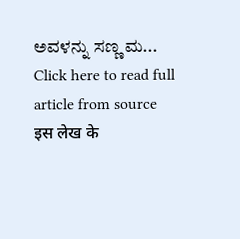ಅವಳನ್ನು ಸಣ್ಣ ಮ...
Click here to read full article from source
इस लेख के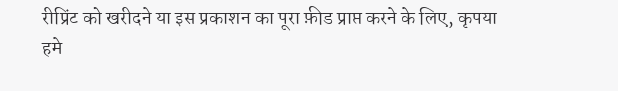रीप्रिंट को खरीदने या इस प्रकाशन का पूरा फ़ीड प्राप्त करने के लिए, कृपया
हमे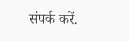संपर्क करें.